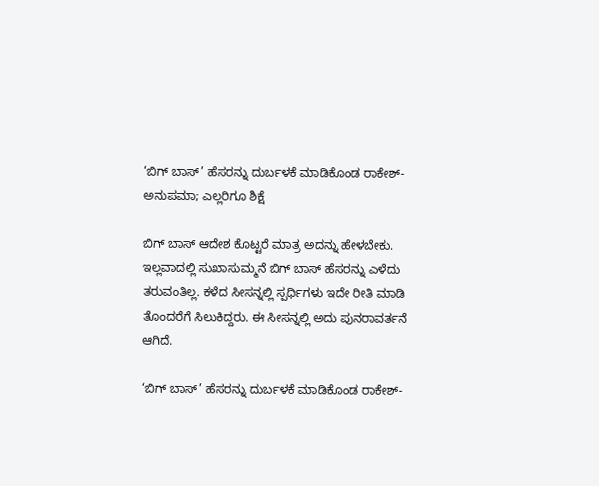‘ಬಿಗ್ ಬಾಸ್’ ಹೆಸರನ್ನು ದುರ್ಬಳಕೆ ಮಾಡಿಕೊಂಡ ರಾಕೇಶ್-ಅನುಪಮಾ; ಎಲ್ಲರಿಗೂ ಶಿಕ್ಷೆ

ಬಿಗ್ ಬಾಸ್ ಆದೇಶ ಕೊಟ್ಟರೆ ಮಾತ್ರ ಅದನ್ನು ಹೇಳಬೇಕು. ಇಲ್ಲವಾದಲ್ಲಿ ಸುಖಾಸುಮ್ಮನೆ ಬಿಗ್ ಬಾಸ್ ಹೆಸರನ್ನು ಎಳೆದು ತರುವಂತಿಲ್ಲ. ಕಳೆದ ಸೀಸನ್ನಲ್ಲಿ ಸ್ಪರ್ಧಿಗಳು ಇದೇ ರೀತಿ ಮಾಡಿ ತೊಂದರೆಗೆ ಸಿಲುಕಿದ್ದರು. ಈ ಸೀಸನ್ನಲ್ಲಿ ಅದು ಪುನರಾವರ್ತನೆ ಆಗಿದೆ.

‘ಬಿಗ್ ಬಾಸ್’ ಹೆಸರನ್ನು ದುರ್ಬಳಕೆ ಮಾಡಿಕೊಂಡ ರಾಕೇಶ್-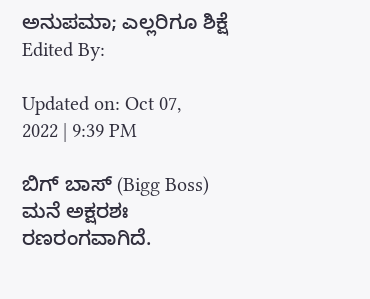ಅನುಪಮಾ; ಎಲ್ಲರಿಗೂ ಶಿಕ್ಷೆ
Edited By:

Updated on: Oct 07, 2022 | 9:39 PM

ಬಿಗ್ ಬಾಸ್ (Bigg Boss) ಮನೆ ಅಕ್ಷರಶಃ ರಣರಂಗವಾಗಿದೆ.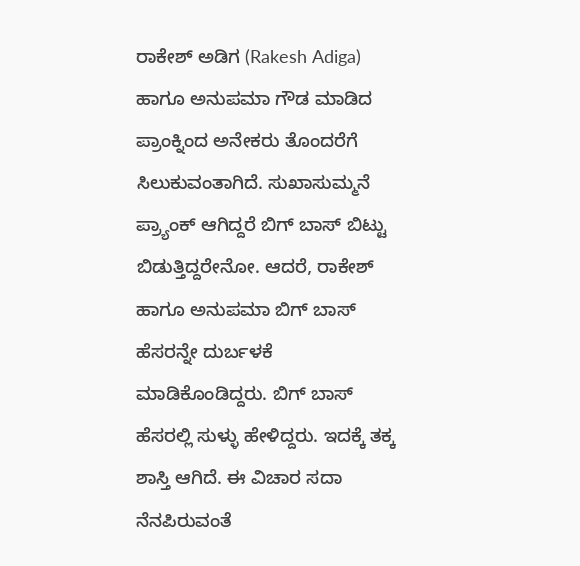ರಾಕೇಶ್ ಅಡಿಗ (Rakesh Adiga) ಹಾಗೂ ಅನುಪಮಾ ಗೌಡ ಮಾಡಿದ ಪ್ರಾಂಕ್ನಿಂದ ಅನೇಕರು ತೊಂದರೆಗೆ ಸಿಲುಕುವಂತಾಗಿದೆ. ಸುಖಾಸುಮ್ಮನೆ ಪ್ರ್ಯಾಂಕ್ ಆಗಿದ್ದರೆ ಬಿಗ್ ಬಾಸ್ ಬಿಟ್ಟು ಬಿಡುತ್ತಿದ್ದರೇನೋ. ಆದರೆ, ರಾಕೇಶ್ ಹಾಗೂ ಅನುಪಮಾ ಬಿಗ್ ಬಾಸ್ ಹೆಸರನ್ನೇ ದುರ್ಬಳಕೆ ಮಾಡಿಕೊಂಡಿದ್ದರು. ಬಿಗ್ ಬಾಸ್ ಹೆಸರಲ್ಲಿ ಸುಳ್ಳು ಹೇಳಿದ್ದರು. ಇದಕ್ಕೆ ತಕ್ಕ ಶಾಸ್ತಿ ಆಗಿದೆ. ಈ ವಿಚಾರ ಸದಾ ನೆನಪಿರುವಂತೆ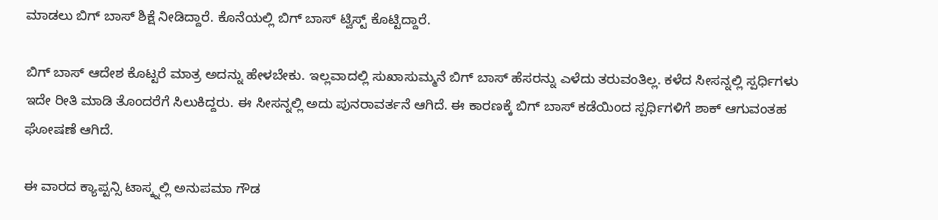ಮಾಡಲು ಬಿಗ್ ಬಾಸ್ ಶಿಕ್ಷೆ ನೀಡಿದ್ದಾರೆ. ಕೊನೆಯಲ್ಲಿ ಬಿಗ್ ಬಾಸ್ ಟ್ವಿಸ್ಟ್ ಕೊಟ್ಟಿದ್ದಾರೆ.

ಬಿಗ್ ಬಾಸ್ ಆದೇಶ ಕೊಟ್ಟರೆ ಮಾತ್ರ ಅದನ್ನು ಹೇಳಬೇಕು. ಇಲ್ಲವಾದಲ್ಲಿ ಸುಖಾಸುಮ್ಮನೆ ಬಿಗ್ ಬಾಸ್ ಹೆಸರನ್ನು ಎಳೆದು ತರುವಂತಿಲ್ಲ. ಕಳೆದ ಸೀಸನ್ನಲ್ಲಿ ಸ್ಪರ್ಧಿಗಳು ಇದೇ ರೀತಿ ಮಾಡಿ ತೊಂದರೆಗೆ ಸಿಲುಕಿದ್ದರು. ಈ ಸೀಸನ್ನಲ್ಲಿ ಅದು ಪುನರಾವರ್ತನೆ ಆಗಿದೆ. ಈ ಕಾರಣಕ್ಕೆ ಬಿಗ್ ಬಾಸ್ ಕಡೆಯಿಂದ ಸ್ಪರ್ಧಿಗಳಿಗೆ ಶಾಕ್ ಆಗುವಂತಹ ಘೋಷಣೆ ಆಗಿದೆ.

ಈ ವಾರದ ಕ್ಯಾಪ್ಟನ್ಸಿ ಟಾಸ್ಕ್ನಲ್ಲಿ ಅನುಪಮಾ ಗೌಡ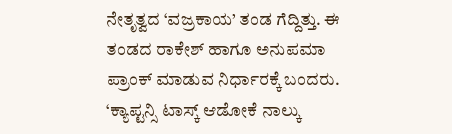ನೇತೃತ್ವದ ‘ವಜ್ರಕಾಯ’ ತಂಡ ಗೆದ್ದಿತ್ತು. ಈ ತಂಡದ ರಾಕೇಶ್ ಹಾಗೂ ಅನುಪಮಾ ಪ್ರಾಂಕ್ ಮಾಡುವ ನಿರ್ಧಾರಕ್ಕೆ ಬಂದರು. ‘ಕ್ಯಾಪ್ಟನ್ಸಿ ಟಾಸ್ಕ್ ಆಡೋಕೆ ನಾಲ್ಕು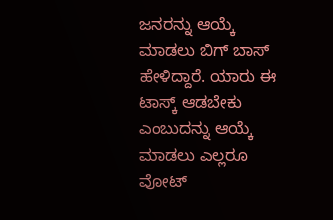ಜನರನ್ನು ಆಯ್ಕೆ ಮಾಡಲು ಬಿಗ್ ಬಾಸ್ ಹೇಳಿದ್ದಾರೆ. ಯಾರು ಈ ಟಾಸ್ಕ್ ಆಡಬೇಕು ಎಂಬುದನ್ನು ಆಯ್ಕೆ ಮಾಡಲು ಎಲ್ಲರೂ ವೋಟ್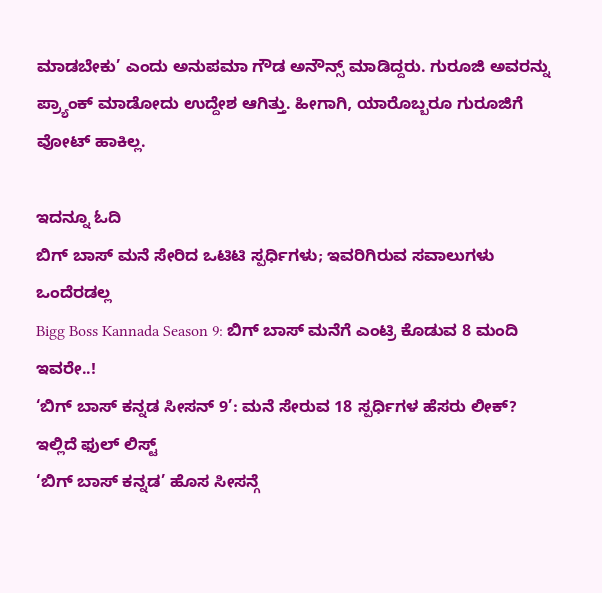ಮಾಡಬೇಕು’ ಎಂದು ಅನುಪಮಾ ಗೌಡ ಅನೌನ್ಸ್ ಮಾಡಿದ್ದರು. ಗುರೂಜಿ ಅವರನ್ನು ಪ್ರ್ಯಾಂಕ್ ಮಾಡೋದು ಉದ್ದೇಶ ಆಗಿತ್ತು. ಹೀಗಾಗಿ, ಯಾರೊಬ್ಬರೂ ಗುರೂಜಿಗೆ ವೋಟ್ ಹಾಕಿಲ್ಲ.

ಇದನ್ನೂ ಓದಿ
ಬಿಗ್ ಬಾಸ್ ಮನೆ ಸೇರಿದ ಒಟಿಟಿ ಸ್ಪರ್ಧಿಗಳು; ಇವರಿಗಿರುವ ಸವಾಲುಗಳು ಒಂದೆರಡಲ್ಲ
Bigg Boss Kannada Season 9: ಬಿಗ್ ಬಾಸ್ ಮನೆಗೆ ಎಂಟ್ರಿ ಕೊಡುವ 8 ಮಂದಿ ಇವರೇ..!
‘ಬಿಗ್ ಬಾಸ್ ಕನ್ನಡ ಸೀಸನ್ 9’: ಮನೆ ಸೇರುವ 18 ಸ್ಪರ್ಧಿಗಳ ಹೆಸರು ಲೀಕ್? ಇಲ್ಲಿದೆ ಫುಲ್ ಲಿಸ್ಟ್
‘ಬಿಗ್ ಬಾಸ್ ಕನ್ನಡ’ ಹೊಸ ಸೀಸನ್ಗೆ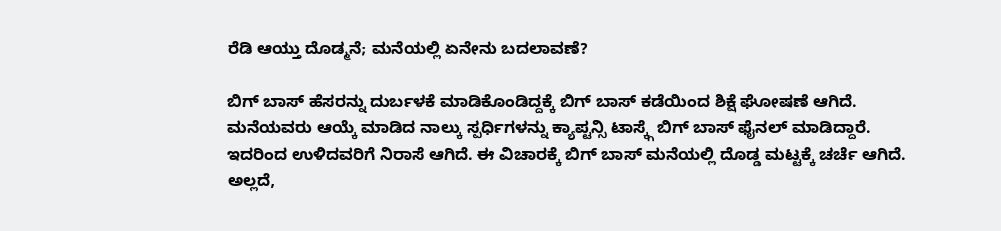ರೆಡಿ ಆಯ್ತು ದೊಡ್ಮನೆ; ಮನೆಯಲ್ಲಿ ಏನೇನು ಬದಲಾವಣೆ?

ಬಿಗ್ ಬಾಸ್ ಹೆಸರನ್ನು ದುರ್ಬಳಕೆ ಮಾಡಿಕೊಂಡಿದ್ದಕ್ಕೆ ಬಿಗ್ ಬಾಸ್ ಕಡೆಯಿಂದ ಶಿಕ್ಷೆ ಘೋಷಣೆ ಆಗಿದೆ. ಮನೆಯವರು ಆಯ್ಕೆ ಮಾಡಿದ ನಾಲ್ಕು ಸ್ಪರ್ಧಿಗಳನ್ನು ಕ್ಯಾಪ್ಟನ್ಸಿ ಟಾಸ್ಕ್ಗೆ ಬಿಗ್ ಬಾಸ್ ಫೈನಲ್ ಮಾಡಿದ್ದಾರೆ. ಇದರಿಂದ ಉಳಿದವರಿಗೆ ನಿರಾಸೆ ಆಗಿದೆ. ಈ ವಿಚಾರಕ್ಕೆ ಬಿಗ್ ಬಾಸ್ ಮನೆಯಲ್ಲಿ ದೊಡ್ಡ ಮಟ್ಟಕ್ಕೆ ಚರ್ಚೆ ಆಗಿದೆ. ಅಲ್ಲದೆ,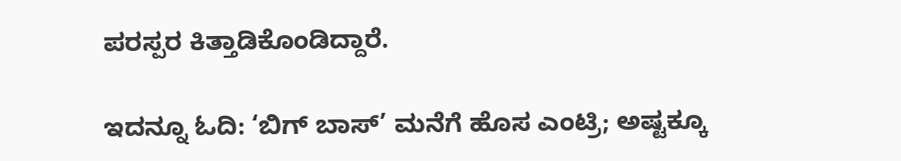ಪರಸ್ಪರ ಕಿತ್ತಾಡಿಕೊಂಡಿದ್ದಾರೆ.

ಇದನ್ನೂ ಓದಿ: ‘ಬಿಗ್ ಬಾಸ್’ ಮನೆಗೆ ಹೊಸ ಎಂಟ್ರಿ; ಅಷ್ಟಕ್ಕೂ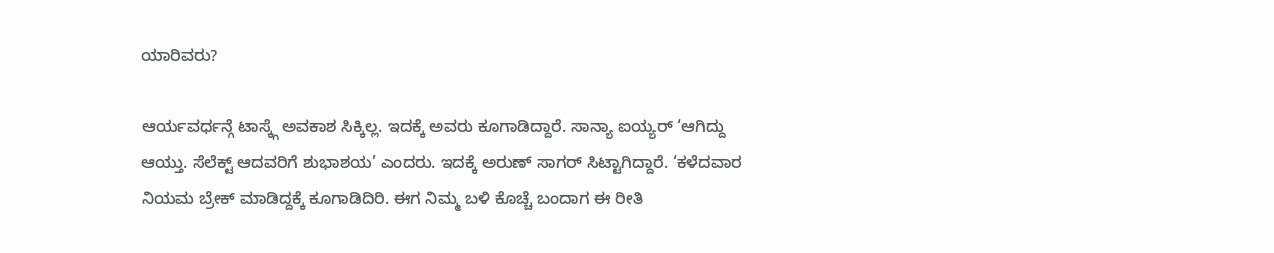ಯಾರಿವರು?

ಆರ್ಯವರ್ಧನ್ಗೆ ಟಾಸ್ಕ್ಗೆ ಅವಕಾಶ ಸಿಕ್ಕಿಲ್ಲ. ಇದಕ್ಕೆ ಅವರು ಕೂಗಾಡಿದ್ದಾರೆ. ಸಾನ್ಯಾ ಐಯ್ಯರ್ ‘ಆಗಿದ್ದು ಆಯ್ತು. ಸೆಲೆಕ್ಟ್ ಆದವರಿಗೆ ಶುಭಾಶಯ’ ಎಂದರು. ಇದಕ್ಕೆ ಅರುಣ್ ಸಾಗರ್ ಸಿಟ್ಟಾಗಿದ್ದಾರೆ. ‘ಕಳೆದವಾರ ನಿಯಮ ಬ್ರೇಕ್ ಮಾಡಿದ್ದಕ್ಕೆ ಕೂಗಾಡಿದಿರಿ. ಈಗ ನಿಮ್ಮ ಬಳಿ ಕೊಚ್ಚೆ ಬಂದಾಗ ಈ ರೀತಿ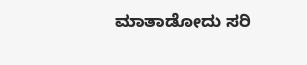ಮಾತಾಡೋದು ಸರಿ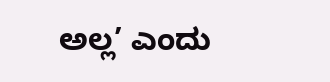ಅಲ್ಲ’ ಎಂದು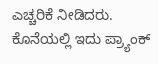ಎಚ್ಚರಿಕೆ ನೀಡಿದರು. ಕೊನೆಯಲ್ಲಿ ಇದು ಪ್ರ್ಯಾಂಕ್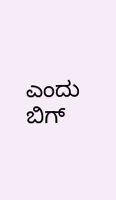ಎಂದು ಬಿಗ್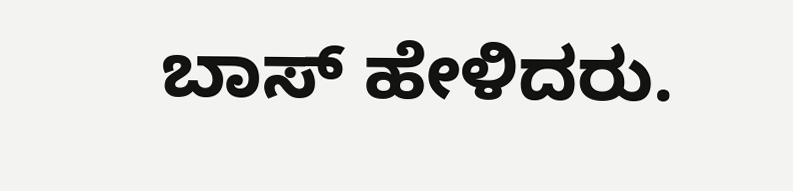ಬಾಸ್ ಹೇಳಿದರು.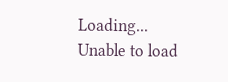Loading...
Unable to load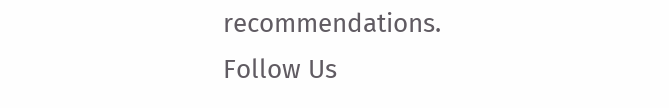recommendations.
Follow Us